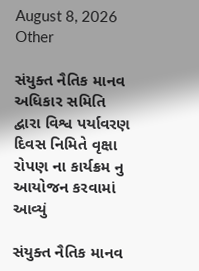August 8, 2026
Other

સંયુક્ત નૈતિક માનવ અધિકાર સમિતિ દ્વારા વિશ્વ પર્યાવરણ દિવસ નિમિતે વૃક્ષા રોપણ ના કાર્યક્રમ નુ આયોજન કરવામાં આવ્યું

સંયુક્ત નૈતિક માનવ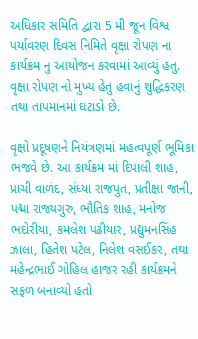અધિકાર સમિતિ દ્વારા 5 મી જૂન વિશ્વ પર્યાવરણ દિવસ નિમિતે વૃક્ષા રોપણ ના કાર્યક્રમ નુ આયોજન કરવામાં આવ્યું હતુ. વૃક્ષા રોપણ નો મુખ્ય હેતુ હવાનું શુદ્ધિકરણ તથા તાપમાનમાં ઘટાડો છે.

વૃક્ષો પ્રદૂષણને નિયંત્રણમાં મહત્વપૂર્ણ ભૂમિકા ભજવે છે. આ કાર્યક્રમ માં દિપાલી શાહ, પ્રાચી વાળંદ, સંધ્યા રાજપુત, પ્રતીક્ષા જાની, પદ્મા રાજ્યગુરુ, ભૌતિક શાહ, મનોજ ભદોરીયા, કમલેશ પઢીયાર, પ્રદ્યુમનસિંહ ઝાલા, હિતેશ પટેલ, નિલેશ વસઈકર, તથા મહેન્દ્રભાઈ ગોહિલ હાજર રહી કાર્યક્રમને સફળ બનાવ્યો હતો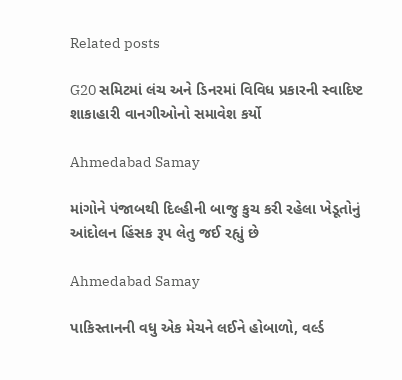Related posts

G20 સમિટમાં લંચ અને ડિનરમાં વિવિધ પ્રકારની સ્વાદિષ્ટ શાકાહારી વાનગીઓનો સમાવેશ કર્યો

Ahmedabad Samay

માંગોને પંજાબથી દિલ્‍હીની બાજુ કુચ કરી રહેલા ખેડૂતોનું આંદોલન હિંસક રૂપ લેતુ જઈ રહ્યું છે

Ahmedabad Samay

પાકિસ્તાનની વધુ એક મેચને લઈને હોબાળો, વર્લ્ડ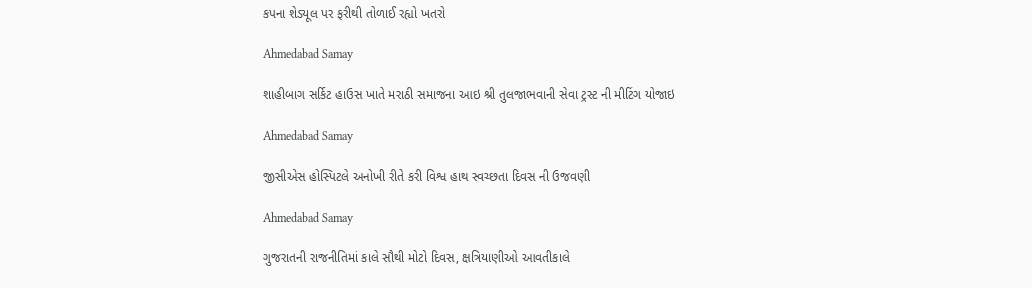કપના શેડ્યૂલ પર ફરીથી તોળાઈ રહ્યો ખતરો

Ahmedabad Samay

શાહીબાગ સર્કિટ હાઉસ ખાતે મરાઠી સમાજના આઇ શ્રી તુલજાભવાની સેવા ટ્રસ્ટ ની મીટિંગ યોજાઇ

Ahmedabad Samay

જીસીએસ હોસ્પિટલે અનોખી રીતે કરી વિશ્વ હાથ સ્વચ્છતા દિવસ ની ઉજવણી

Ahmedabad Samay

ગુજરાતની રાજનીતિમાં કાલે સૌથી મોટો દિવસ, ક્ષત્રિયાણીઓ આવતીકાલે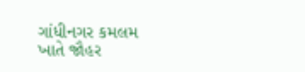ગાંધીનગર કમલમ ખાતે જૌહર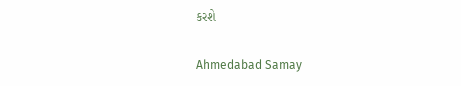કરશે

Ahmedabad Samay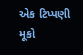એક ટિપ્પણી મૂકો